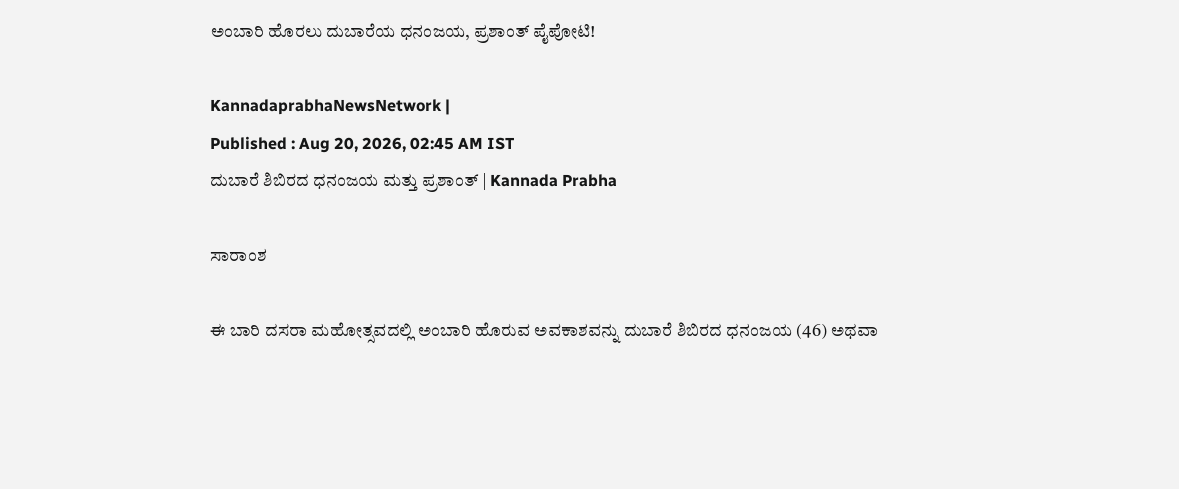ಅಂಬಾರಿ ಹೊರಲು ದುಬಾರೆಯ ಧನಂಜಯ, ಪ್ರಶಾಂತ್ ಪೈಪೋಟಿ!

KannadaprabhaNewsNetwork |
Published : Aug 20, 2026, 02:45 AM IST
ದುಬಾರೆ ಶಿಬಿರದ ಧನಂಜಯ ಮತ್ತು ಪ್ರಶಾಂತ್ | Kannada Prabha

ಸಾರಾಂಶ

ಈ ಬಾರಿ ದಸರಾ ಮಹೋತ್ಸವದಲ್ಲಿ ಅಂಬಾರಿ ಹೊರುವ ಅವಕಾಶವನ್ನು ದುಬಾರೆ ಶಿಬಿರದ ಧನಂಜಯ (46) ಅಥವಾ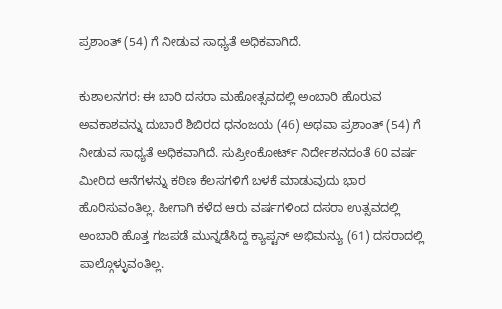ಪ್ರಶಾಂತ್ (54) ಗೆ ನೀಡುವ ಸಾಧ್ಯತೆ ಅಧಿಕವಾಗಿದೆ.

ಕುಶಾಲನಗರ: ಈ ಬಾರಿ ದಸರಾ ಮಹೋತ್ಸವದಲ್ಲಿ ಅಂಬಾರಿ ಹೊರುವ ಅವಕಾಶವನ್ನು ದುಬಾರೆ ಶಿಬಿರದ ಧನಂಜಯ (46) ಅಥವಾ ಪ್ರಶಾಂತ್ (54) ಗೆ ನೀಡುವ ಸಾಧ್ಯತೆ ಅಧಿಕವಾಗಿದೆ. ಸುಪ್ರೀಂಕೋರ್ಟ್ ನಿರ್ದೇಶನದಂತೆ 60 ವರ್ಷ ಮೀರಿದ ಆನೆಗಳನ್ನು ಕಠಿಣ ಕೆಲಸಗಳಿಗೆ ಬಳಕೆ ಮಾಡುವುದು ಭಾರ ಹೊರಿಸುವಂತಿಲ್ಲ. ಹೀಗಾಗಿ ಕಳೆದ ಆರು ವರ್ಷಗಳಿಂದ ದಸರಾ ಉತ್ಸವದಲ್ಲಿ ಅಂಬಾರಿ ಹೊತ್ತ ಗಜಪಡೆ ಮುನ್ನಡೆಸಿದ್ದ ಕ್ಯಾಪ್ಟನ್ ಅಭಿಮನ್ಯು (61) ದಸರಾದಲ್ಲಿ ಪಾಲ್ಗೊಳ್ಳುವಂತಿಲ್ಲ.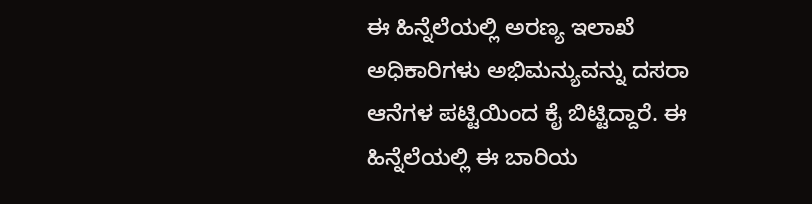ಈ ಹಿನ್ನೆಲೆಯಲ್ಲಿ ಅರಣ್ಯ ಇಲಾಖೆ ಅಧಿಕಾರಿಗಳು ಅಭಿಮನ್ಯುವನ್ನು ದಸರಾ ಆನೆಗಳ ಪಟ್ಟಿಯಿಂದ ಕೈ ಬಿಟ್ಟಿದ್ದಾರೆ. ಈ ಹಿನ್ನೆಲೆಯಲ್ಲಿ ಈ ಬಾರಿಯ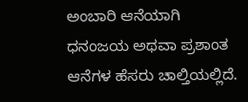ಅಂಬಾರಿ ಆನೆಯಾಗಿ ಧನಂಜಯ ಅಥವಾ ಪ್ರಶಾಂತ ಆನೆಗಳ ಹೆಸರು ಚಾಲ್ತಿಯಲ್ಲಿದೆ.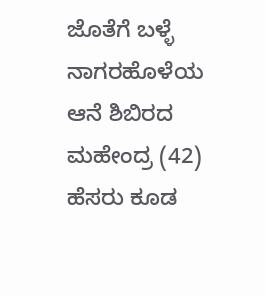ಜೊತೆಗೆ ಬಳ್ಳೆ ನಾಗರಹೊಳೆಯ ಆನೆ ಶಿಬಿರದ ಮಹೇಂದ್ರ (42) ಹೆಸರು ಕೂಡ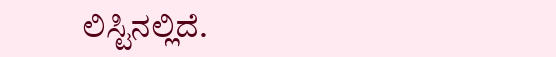ಲಿಸ್ಟಿನಲ್ಲಿದೆ.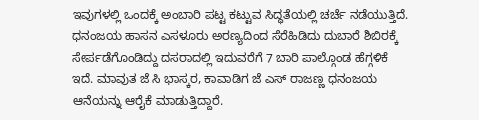ಇವುಗಳಲ್ಲಿ ಒಂದಕ್ಕೆ ಅಂಬಾರಿ ಪಟ್ಟ ಕಟ್ಟುವ ಸಿದ್ಧತೆಯಲ್ಲಿ ಚರ್ಚೆ ನಡೆಯುತ್ತಿದೆ. ಧನಂಜಯ ಹಾಸನ ಎಸಳೂರು ಅರಣ್ಯದಿಂದ ಸೆರೆಹಿಡಿದು ದುಬಾರೆ ಶಿಬಿರಕ್ಕೆ ಸೇರ್ಪಡೆಗೊಂಡಿದ್ದು ದಸರಾದಲ್ಲಿ ಇದುವರೆಗೆ 7 ಬಾರಿ ಪಾಲ್ಗೊಂಡ ಹೆಗ್ಗಳಿಕೆ ಇದೆ. ಮಾವುತ ಜೆ ಸಿ ಭಾಸ್ಕರ, ಕಾವಾಡಿಗ ಜೆ ಎಸ್ ರಾಜಣ್ಣ ಧನಂಜಯ ಆನೆಯನ್ನು ಆರೈಕೆ ಮಾಡುತ್ತಿದ್ದಾರೆ.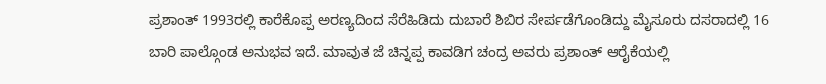ಪ್ರಶಾಂತ್ 1993ರಲ್ಲಿ ಕಾರೆಕೊಪ್ಪ ಅರಣ್ಯದಿಂದ ಸೆರೆಹಿಡಿದು ದುಬಾರೆ ಶಿಬಿರ ಸೇರ್ಪಡೆಗೊಂಡಿದ್ದು ಮೈಸೂರು ದಸರಾದಲ್ಲಿ 16 ಬಾರಿ ಪಾಲ್ಗೊಂಡ ಅನುಭವ ಇದೆ. ಮಾವುತ ಜೆ ಚಿನ್ನಪ್ಪ ಕಾವಡಿಗ ಚಂದ್ರ ಅವರು ಪ್ರಶಾಂತ್ ಆರೈಕೆಯಲ್ಲಿ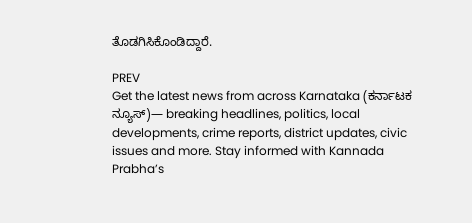ತೊಡಗಿಸಿಕೊಂಡಿದ್ದಾರೆ.

PREV
Get the latest news from across Karnataka (ಕರ್ನಾಟಕ ನ್ಯೂಸ್)— breaking headlines, politics, local developments, crime reports, district updates, civic issues and more. Stay informed with Kannada Prabha’s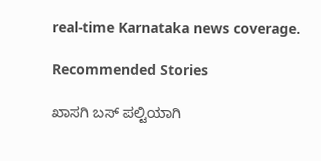real‑time Karnataka news coverage.

Recommended Stories

ಖಾಸಗಿ ಬಸ್‌ ಪಲ್ಟಿಯಾಗಿ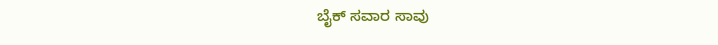ಬೈಕ್‌ ಸವಾರ ಸಾವು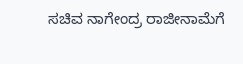ಸಚಿವ ನಾಗೇಂದ್ರ ರಾಜೀನಾಮೆಗೆ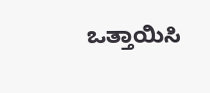ಒತ್ತಾಯಿಸಿ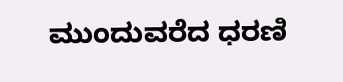ಮುಂದುವರೆದ ಧರಣಿ